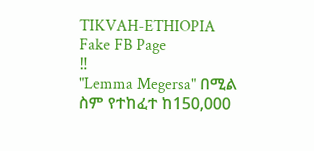TIKVAH-ETHIOPIA
Fake FB Page
‼
"Lemma Megersa" በሚል ስም የተከፈተ ከ150,000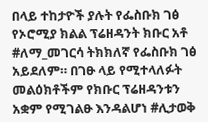በላይ ተከታዮች ያሉት የፌስቡክ ገፅ የኦሮሚያ ክልል ፕሬዘዳንት ክቡር አቶ #ለማ_መገርሳ ትክክለኛ የፌስቡክ ገፅ አይደለም። በገፁ ላይ የሚተላለፉት መልዕክቶችም የክቡር ፕሬዘዳንቱን አቋም የሚገልፁ እንዳልሆነ #ሊታወቅ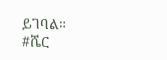ይገባል።
#ሼር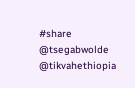#share
@tsegabwolde
@tikvahethiopia